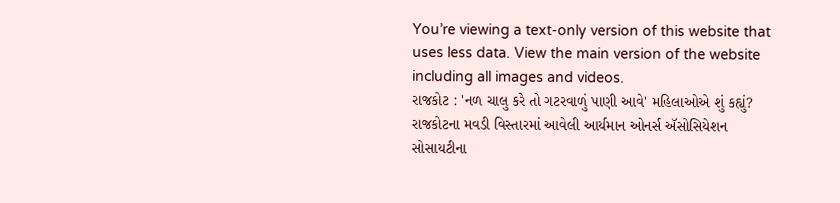You’re viewing a text-only version of this website that uses less data. View the main version of the website including all images and videos.
રાજકોટ : 'નળ ચાલુ કરે તો ગટરવાળું પાણી આવે' મહિલાઓએ શું કહ્યું?
રાજકોટના મવડી વિસ્તારમાં આવેલી આર્યમાન ઓનર્સ ઍસોસિયેશન સોસાયટીના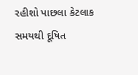રહીશો પાછલા કેટલાક સમયથી દૂષિત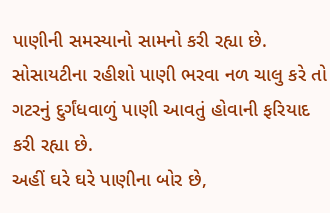પાણીની સમસ્યાનો સામનો કરી રહ્યા છે.
સોસાયટીના રહીશો પાણી ભરવા નળ ચાલુ કરે તો ગટરનું દુર્ગંધવાળું પાણી આવતું હોવાની ફરિયાદ કરી રહ્યા છે.
અહીં ઘરે ઘરે પાણીના બોર છે,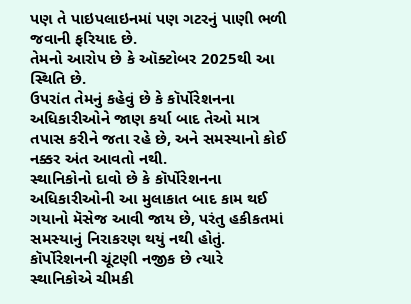પણ તે પાઇપલાઇનમાં પણ ગટરનું પાણી ભળી જવાની ફરિયાદ છે.
તેમનો આરોપ છે કે ઑક્ટોબર 2025થી આ સ્થિતિ છે.
ઉપરાંત તેમનું કહેવું છે કે કૉર્પોરેશનના અધિકારીઓને જાણ કર્યા બાદ તેઓ માત્ર તપાસ કરીને જતા રહે છે, અને સમસ્યાનો કોઈ નક્કર અંત આવતો નથી.
સ્થાનિકોનો દાવો છે કે કૉર્પોરેશનના અધિકારીઓની આ મુલાકાત બાદ કામ થઈ ગયાનો મૅસેજ આવી જાય છે, પરંતુ હકીકતમાં સમસ્યાનું નિરાકરણ થયું નથી હોતું.
કૉર્પોરેશનની ચૂંટણી નજીક છે ત્યારે સ્થાનિકોએ ચીમકી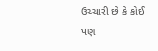ઉચ્ચારી છે કે કોઈ પણ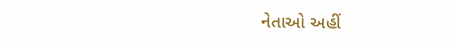નેતાઓ અહીં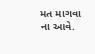મત માગવા ના આવે.